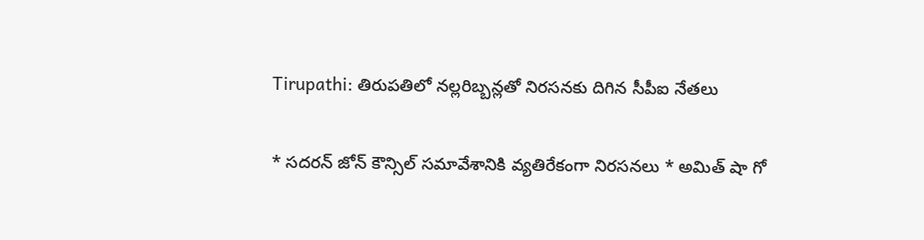Tirupathi: తిరుపతిలో నల్లరిబ్బన్లతో నిరసనకు దిగిన సీపీఐ నేతలు

* సదరన్ జోన్ కౌన్సిల్ సమావేశానికి వ్యతిరేకంగా నిరసనలు * అమిత్ షా గో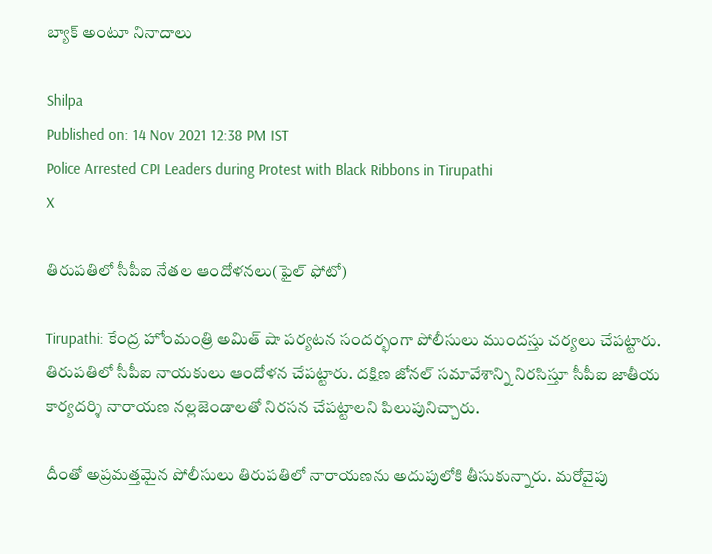బ్యాక్ అంటూ నినాదాలు

Shilpa
Published on: 14 Nov 2021 12:38 PM IST
Police Arrested CPI Leaders during Protest with Black Ribbons in Tirupathi
X

తిరుపతిలో సీపీఐ నేతల ఆందోళనలు(ఫైల్ ఫోటో)

Tirupathi: కేంద్ర హోంమంత్రి అమిత్ షా పర్యటన సందర్భంగా పోలీసులు ముందస్తు చర్యలు చేపట్టారు. తిరుపతిలో సీపీఐ నాయకులు ఆందోళన చేపట్టారు. దక్షిణ జోనల్ సమావేశాన్ని నిరసిస్తూ సీపీఐ జాతీయ కార్యదర్శి నారాయణ నల్లజెండాలతో నిరసన చేపట్టాలని పిలుపునిచ్చారు.

దీంతో అప్రమత్తమైన పోలీసులు తిరుపతిలో నారాయణను అదుపులోకి తీసుకున్నారు. మరోవైపు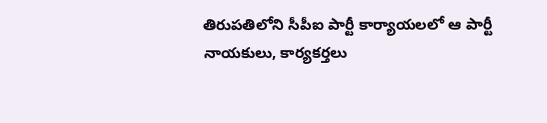తిరుపతిలోని సీపీఐ పార్టీ కార్యాయలలో ఆ పార్టీ నాయకులు, కార్యకర్తలు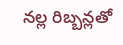నల్ల రిబ్బన్లతో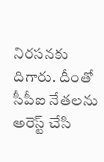నిరసనకు దిగారు. దీంతో సీపీఐ నేతలను అరెస్ట్ చేసి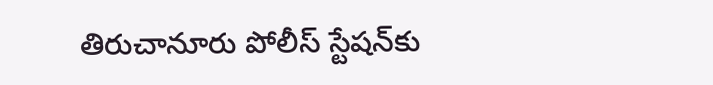తిరుచానూరు పోలీస్ స్టేషన్‌కు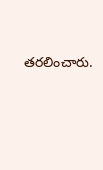తరలించారు.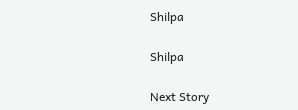Shilpa

Shilpa

Next Story